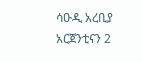ሳዑዲ አረቢያ አርጀንቲናን 2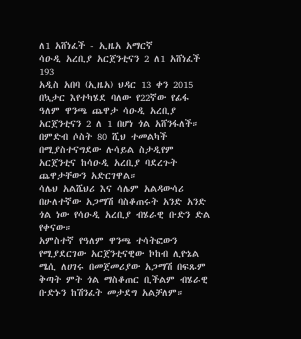ለ1 አሸነፈች - ኢዜአ አማርኛ
ሳዑዲ አረቢያ አርጀንቲናን 2 ለ1 አሸነፈች
193
አዲስ አበባ (ኢዜአ) ህዳር 13 ቀን 2015 በኳታር እየተካሄደ ባለው የ22ኛው የፊፋ ዓለም ዋንጫ ጨዋታ ሳዑዲ አረቢያ አርጀንቲናን 2 ለ 1 በሆነ ጎል አሸንፋለች።
በምድብ ሶስት 80 ሺህ ተመልካች በሚያስተናግደው ሉሳይል ስታዲየም አርጀንቲና ከሳዑዲ አረቢያ ባደረጉት ጨዋታቸውን አድርገዋል።
ሳሌህ አልሼህሪ እና ሳሌም አልዳውሳሪ በሁለተኛው አጋማሽ ባስቆጠሩት አንድ አንድ ጎል ነው የሳዑዲ አረቢያ ብሄራዊ ቡድን ድል የቀናው።
አምስተኛ የዓለም ዋንጫ ተሳትፎውን የሚያደርገው አርጀንቲናዊው ኮከብ ሊዮኔል ሜሲ ለሀገሩ በመጀመሪያው አጋማሽ በፍጹም ቅጣት ምት ጎል ማስቆጠር ቢችልም ብሄራዊ ቡድኑን ከሽንፈት መታደግ አልቻለም።